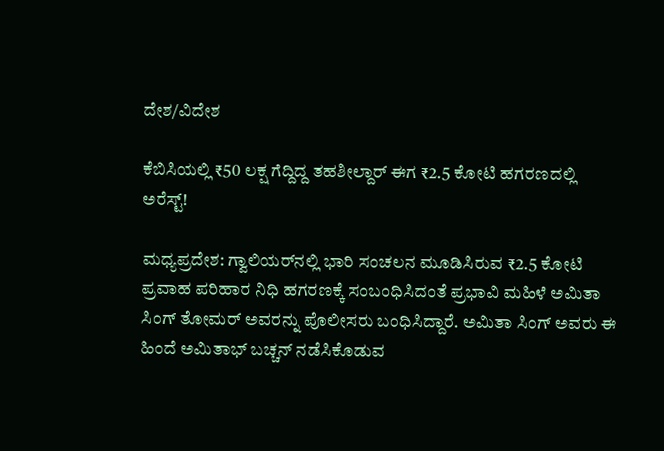ದೇಶ/ವಿದೇಶ

ಕೆಬಿಸಿಯಲ್ಲಿ ₹50 ಲಕ್ಷ ಗೆದ್ದಿದ್ದ ತಹಶೀಲ್ದಾರ್ ಈಗ ₹2.5 ಕೋಟಿ ಹಗರಣದಲ್ಲಿ ಅರೆಸ್ಟ್!

ಮಧ್ಯಪ್ರದೇಶ: ಗ್ವಾಲಿಯರ್‌ನಲ್ಲಿ ಭಾರಿ ಸಂಚಲನ ಮೂಡಿಸಿರುವ ₹2.5 ಕೋಟಿ ಪ್ರವಾಹ ಪರಿಹಾರ ನಿಧಿ ಹಗರಣಕ್ಕೆ ಸಂಬಂಧಿಸಿದಂತೆ ಪ್ರಭಾವಿ ಮಹಿಳೆ ಅಮಿತಾ ಸಿಂಗ್ ತೋಮರ್ ಅವರನ್ನು ಪೊಲೀಸರು ಬಂಧಿಸಿದ್ದಾರೆ. ಅಮಿತಾ ಸಿಂಗ್ ಅವರು ಈ ಹಿಂದೆ ಅಮಿತಾಭ್ ಬಚ್ಚನ್ ನಡೆಸಿಕೊಡುವ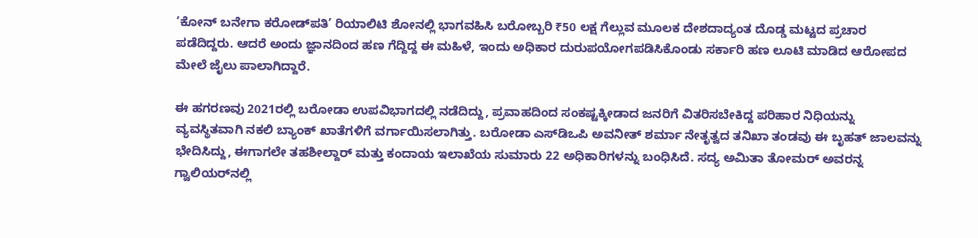‘ಕೋನ್ ಬನೇಗಾ ಕರೋಡ್‌ಪತಿ’ ರಿಯಾಲಿಟಿ ಶೋನಲ್ಲಿ ಭಾಗವಹಿಸಿ ಬರೋಬ್ಬರಿ ₹50 ಲಕ್ಷ ಗೆಲ್ಲುವ ಮೂಲಕ ದೇಶದಾದ್ಯಂತ ದೊಡ್ಡ ಮಟ್ಟದ ಪ್ರಚಾರ ಪಡೆದಿದ್ದರು. ಆದರೆ ಅಂದು ಜ್ಞಾನದಿಂದ ಹಣ ಗೆದ್ದಿದ್ದ ಈ ಮಹಿಳೆ, ಇಂದು ಅಧಿಕಾರ ದುರುಪಯೋಗಪಡಿಸಿಕೊಂಡು ಸರ್ಕಾರಿ ಹಣ ಲೂಟಿ ಮಾಡಿದ ಆರೋಪದ ಮೇಲೆ ಜೈಲು ಪಾಲಾಗಿದ್ದಾರೆ.

ಈ ಹಗರಣವು 2021ರಲ್ಲಿ ಬರೋಡಾ ಉಪವಿಭಾಗದಲ್ಲಿ ನಡೆದಿದ್ದು, ಪ್ರವಾಹದಿಂದ ಸಂಕಷ್ಟಕ್ಕೀಡಾದ ಜನರಿಗೆ ವಿತರಿಸಬೇಕಿದ್ದ ಪರಿಹಾರ ನಿಧಿಯನ್ನು ವ್ಯವಸ್ಥಿತವಾಗಿ ನಕಲಿ ಬ್ಯಾಂಕ್ ಖಾತೆಗಳಿಗೆ ವರ್ಗಾಯಿಸಲಾಗಿತ್ತು. ಬರೋಡಾ ಎಸ್‌ಡಿಒಪಿ ಅವನೀತ್ ಶರ್ಮಾ ನೇತೃತ್ವದ ತನಿಖಾ ತಂಡವು ಈ ಬೃಹತ್ ಜಾಲವನ್ನು ಭೇದಿಸಿದ್ದು, ಈಗಾಗಲೇ ತಹಶೀಲ್ದಾರ್ ಮತ್ತು ಕಂದಾಯ ಇಲಾಖೆಯ ಸುಮಾರು 22 ಅಧಿಕಾರಿಗಳನ್ನು ಬಂಧಿಸಿದೆ. ಸದ್ಯ ಅಮಿತಾ ತೋಮರ್ ಅವರನ್ನ ಗ್ವಾಲಿಯರ್‌ನಲ್ಲಿ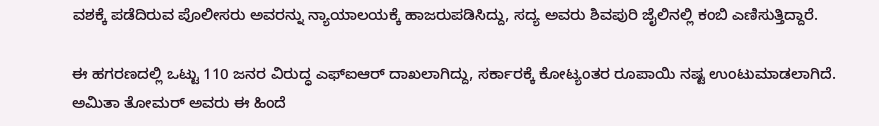ವಶಕ್ಕೆ ಪಡೆದಿರುವ ಪೊಲೀಸರು ಅವರನ್ನು ನ್ಯಾಯಾಲಯಕ್ಕೆ ಹಾಜರುಪಡಿಸಿದ್ದು, ಸದ್ಯ ಅವರು ಶಿವಪುರಿ ಜೈಲಿನಲ್ಲಿ ಕಂಬಿ ಎಣಿಸುತ್ತಿದ್ದಾರೆ.

ಈ ಹಗರಣದಲ್ಲಿ ಒಟ್ಟು 110 ಜನರ ವಿರುದ್ಧ ಎಫ್‌ಐಆರ್ ದಾಖಲಾಗಿದ್ದು, ಸರ್ಕಾರಕ್ಕೆ ಕೋಟ್ಯಂತರ ರೂಪಾಯಿ ನಷ್ಟ ಉಂಟುಮಾಡಲಾಗಿದೆ. ಅಮಿತಾ ತೋಮರ್ ಅವರು ಈ ಹಿಂದೆ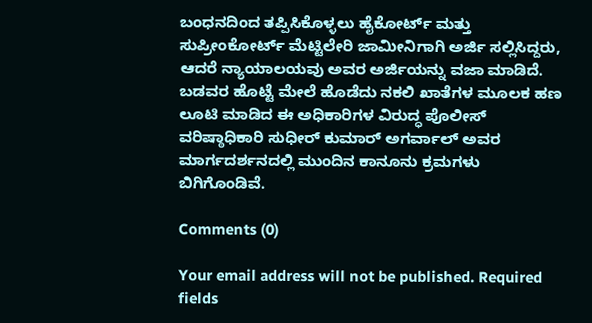ಬಂಧನದಿಂದ ತಪ್ಪಿಸಿಕೊಳ್ಳಲು ಹೈಕೋರ್ಟ್ ಮತ್ತು ಸುಪ್ರೀಂಕೋರ್ಟ್ ಮೆಟ್ಟಿಲೇರಿ ಜಾಮೀನಿಗಾಗಿ ಅರ್ಜಿ ಸಲ್ಲಿಸಿದ್ದರು, ಆದರೆ ನ್ಯಾಯಾಲಯವು ಅವರ ಅರ್ಜಿಯನ್ನು ವಜಾ ಮಾಡಿದೆ. ಬಡವರ ಹೊಟ್ಟೆ ಮೇಲೆ ಹೊಡೆದು ನಕಲಿ ಖಾತೆಗಳ ಮೂಲಕ ಹಣ ಲೂಟಿ ಮಾಡಿದ ಈ ಅಧಿಕಾರಿಗಳ ವಿರುದ್ಧ ಪೊಲೀಸ್ ವರಿಷ್ಠಾಧಿಕಾರಿ ಸುಧೀರ್ ಕುಮಾರ್ ಅಗರ್ವಾಲ್ ಅವರ ಮಾರ್ಗದರ್ಶನದಲ್ಲಿ ಮುಂದಿನ ಕಾನೂನು ಕ್ರಮಗಳು ಬಿಗಿಗೊಂಡಿವೆ.

Comments (0)

Your email address will not be published. Required fields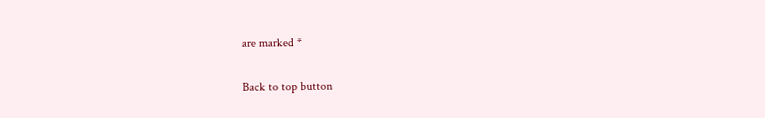are marked *

Back to top button